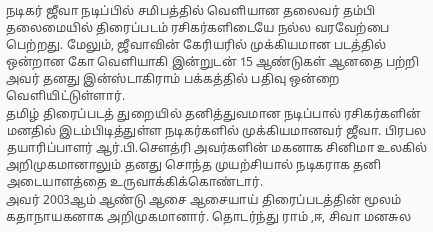நடிகர் ஜீவா நடிப்பில் சமிபத்தில் வெளியான தலைவர் தம்பி தலைமையில் திரைப்படம் ரசிகர்களிடையே நல்ல வரவேற்பை பெற்றது. மேலும், ஜீவாவின் கேரியரில் முக்கியமான படத்தில் ஒன்றான கோ வெளியாகி இன்றுடன் 15 ஆண்டுகள் ஆனதை பற்றி அவர் தனது இன்ஸ்டாகிராம் பக்கத்தில் பதிவு ஒன்றை வெளியிட்டுள்ளார்.
தமிழ் திரைப்படத் துறையில் தனித்துவமான நடிப்பால் ரசிகர்களின் மனதில் இடம்பிடித்துள்ள நடிகர்களில் முக்கியமானவர் ஜீவா. பிரபல தயாரிப்பாளர் ஆர்.பி.சௌத்ரி அவர்களின் மகனாக சினிமா உலகில் அறிமுகமானாலும் தனது சொந்த முயற்சியால் நடிகராக தனி அடையாளத்தை உருவாக்கிக்கொண்டார்.
அவர் 2003ஆம் ஆண்டு ஆசை ஆசையாய் திரைப்படத்தின் மூலம் கதாநாயகனாக அறிமுகமானார். தொடர்ந்து ராம் ,ஈ, சிவா மனசுல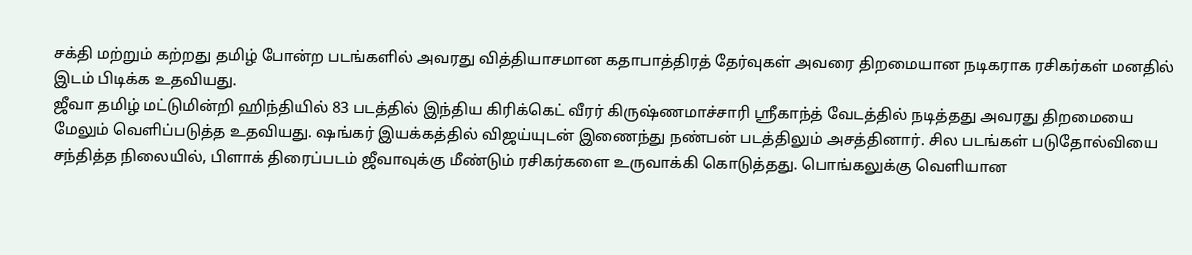சக்தி மற்றும் கற்றது தமிழ் போன்ற படங்களில் அவரது வித்தியாசமான கதாபாத்திரத் தேர்வுகள் அவரை திறமையான நடிகராக ரசிகர்கள் மனதில் இடம் பிடிக்க உதவியது.
ஜீவா தமிழ் மட்டுமின்றி ஹிந்தியில் 83 படத்தில் இந்திய கிரிக்கெட் வீரர் கிருஷ்ணமாச்சாரி ஸ்ரீகாந்த் வேடத்தில் நடித்தது அவரது திறமையை மேலும் வெளிப்படுத்த உதவியது. ஷங்கர் இயக்கத்தில் விஜய்யுடன் இணைந்து நண்பன் படத்திலும் அசத்தினார். சில படங்கள் படுதோல்வியை சந்தித்த நிலையில், பிளாக் திரைப்படம் ஜீவாவுக்கு மீண்டும் ரசிகர்களை உருவாக்கி கொடுத்தது. பொங்கலுக்கு வெளியான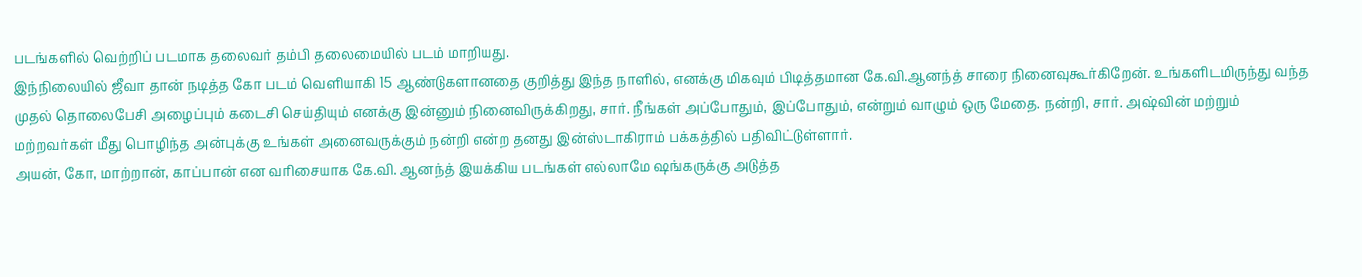படங்களில் வெற்றிப் படமாக தலைவர் தம்பி தலைமையில் படம் மாறியது.
இந்நிலையில் ஜீவா தான் நடித்த கோ படம் வெளியாகி 15 ஆண்டுகளானதை குறித்து இந்த நாளில், எனக்கு மிகவும் பிடித்தமான கே.வி.ஆனந்த் சாரை நினைவுகூர்கிறேன். உங்களிடமிருந்து வந்த முதல் தொலைபேசி அழைப்பும் கடைசி செய்தியும் எனக்கு இன்னும் நினைவிருக்கிறது, சார். நீங்கள் அப்போதும், இப்போதும், என்றும் வாழும் ஒரு மேதை. நன்றி, சார். அஷ்வின் மற்றும் மற்றவர்கள் மீது பொழிந்த அன்புக்கு உங்கள் அனைவருக்கும் நன்றி என்ற தனது இன்ஸ்டாகிராம் பக்கத்தில் பதிவிட்டுள்ளார்.
அயன், கோ, மாற்றான், காப்பான் என வரிசையாக கே.வி. ஆனந்த் இயக்கிய படங்கள் எல்லாமே ஷங்கருக்கு அடுத்த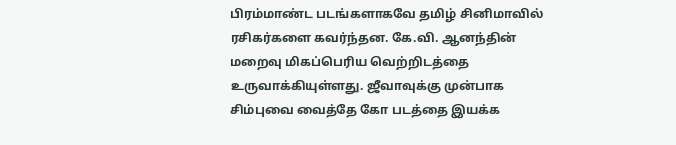பிரம்மாண்ட படங்களாகவே தமிழ் சினிமாவில் ரசிகர்களை கவர்ந்தன. கே.வி. ஆனந்தின் மறைவு மிகப்பெரிய வெற்றிடத்தை உருவாக்கியுள்ளது. ஜீவாவுக்கு முன்பாக சிம்புவை வைத்தே கோ படத்தை இயக்க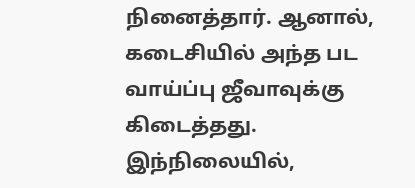நினைத்தார். ஆனால், கடைசியில் அந்த பட வாய்ப்பு ஜீவாவுக்கு கிடைத்தது. இந்நிலையில்,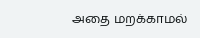அதை மறக்காமல்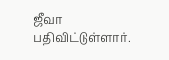ஜீவா பதிவிட்டுள்ளார்.